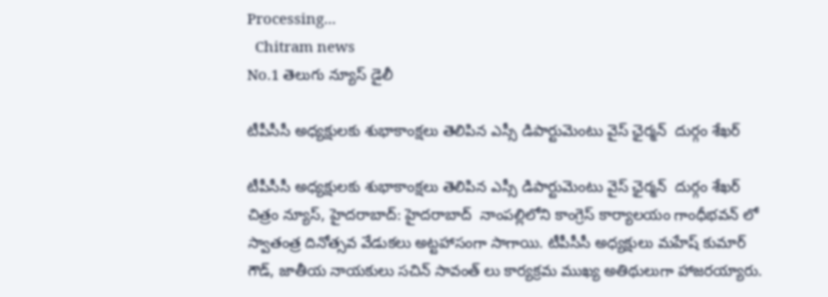Processing...
  Chitram news
No.1 తెలుగు న్యూస్ డైలీ

టీపీసీసీ అధ్యక్షులకు శుభాకాంక్షలు తెలిపిన ఎస్సీ డిపార్టుమెంటు వైస్ ఛైర్మన్  దుర్గం శేఖర్

టీపీసీసీ అధ్యక్షులకు శుభాకాంక్షలు తెలిపిన ఎస్సీ డిపార్టుమెంటు వైస్ ఛైర్మన్  దుర్గం శేఖర్  చిత్రం న్యూస్, హైదరాబాద్: హైదరాబాద్  నాంపల్లిలోని కాంగ్రెస్ కార్యాలయం గాంధీభవన్ లో స్వాతంత్ర దినోత్సవ వేడుకలు అట్టహాసంగా సాగాయి. టీపీసీసీ అధ్యక్షులు మహేష్ కుమార్ గౌడ్, జాతీయ నాయకులు సచిన్ సావంత్ లు కార్యక్రమ ముఖ్య అతిథులుగా హాజరయ్యారు.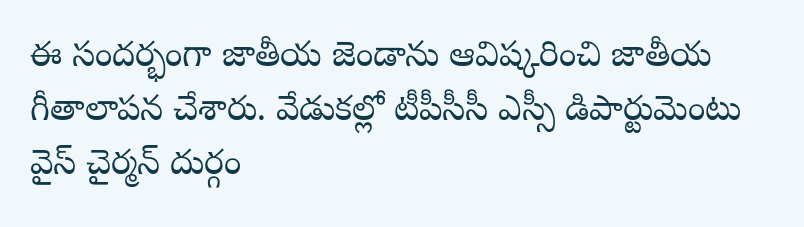ఈ సందర్భంగా జాతీయ జెండాను ఆవిష్కరించి జాతీయ గీతాలాపన చేశారు. వేడుకల్లో టీపీసీసీ ఎస్సీ డిపార్టుమెంటు వైస్ చైర్మన్ దుర్గం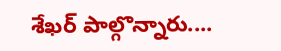శేఖర్ పాల్గొన్నారు....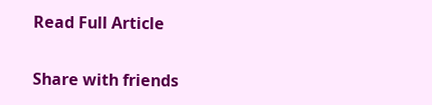Read Full Article

Share with friends